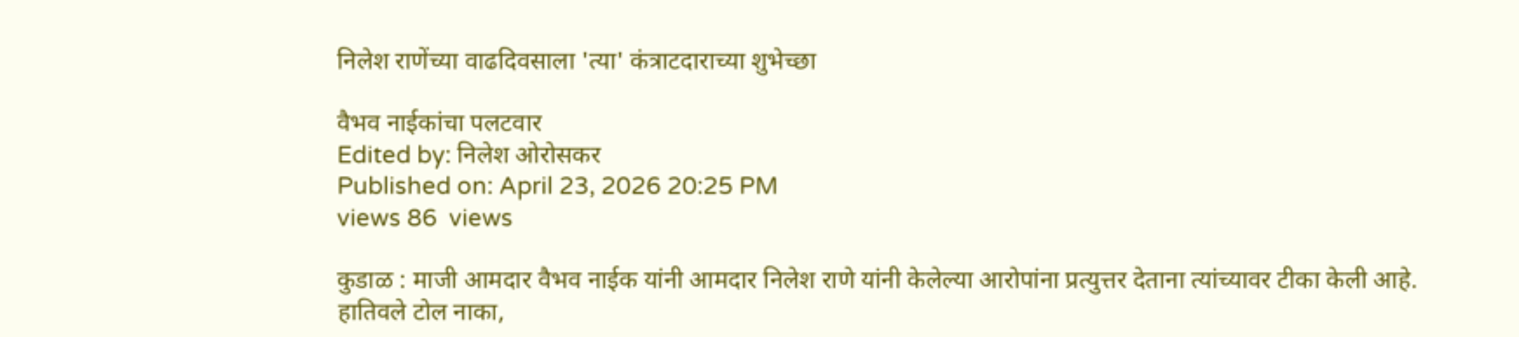निलेश राणेंच्या वाढदिवसाला 'त्या' कंत्राटदाराच्या शुभेच्छा

वैभव नाईकांचा पलटवार
Edited by: निलेश ओरोसकर
Published on: April 23, 2026 20:25 PM
views 86  views

कुडाळ : माजी आमदार वैभव नाईक यांनी आमदार निलेश राणे यांनी केलेल्या आरोपांना प्रत्युत्तर देताना त्यांच्यावर टीका केली आहे. हातिवले टोल नाका,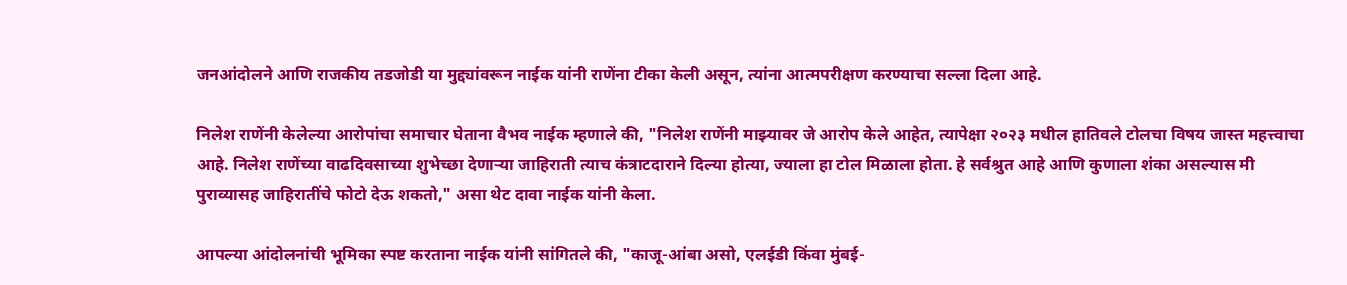जनआंदोलने आणि राजकीय तडजोडी या मुद्द्यांवरून नाईक यांनी राणेंना टीका केली असून, त्यांना आत्मपरीक्षण करण्याचा सल्ला दिला आहे.

निलेश राणेंनी केलेल्या आरोपांचा समाचार घेताना वैभव नाईक म्हणाले की, "निलेश राणेंनी माझ्यावर जे आरोप केले आहेत, त्यापेक्षा २०२३ मधील हातिवले टोलचा विषय जास्त महत्त्वाचा आहे. निलेश राणेंच्या वाढदिवसाच्या शुभेच्छा देणाऱ्या जाहिराती त्याच कंत्राटदाराने दिल्या होत्या, ज्याला हा टोल मिळाला होता. हे सर्वश्रुत आहे आणि कुणाला शंका असल्यास मी पुराव्यासह जाहिरातींचे फोटो देऊ शकतो," असा थेट दावा नाईक यांनी केला.

आपल्या आंदोलनांची भूमिका स्पष्ट करताना नाईक यांनी सांगितले की, "काजू-आंबा असो, एलईडी किंवा मुंबई-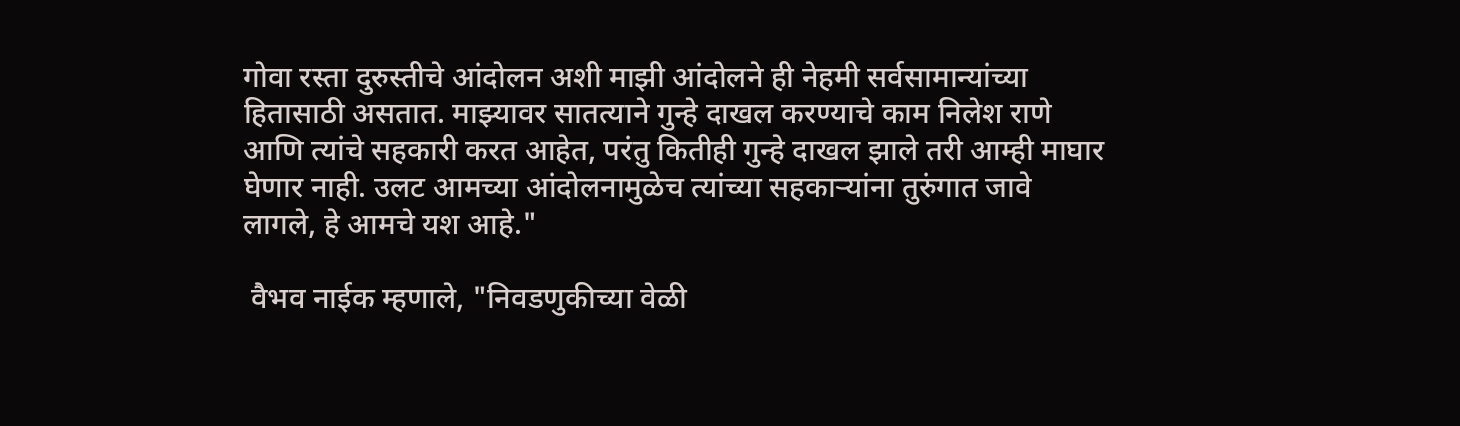गोवा रस्ता दुरुस्तीचे आंदोलन अशी माझी आंदोलने ही नेहमी सर्वसामान्यांच्या हितासाठी असतात. माझ्यावर सातत्याने गुन्हे दाखल करण्याचे काम निलेश राणे आणि त्यांचे सहकारी करत आहेत, परंतु कितीही गुन्हे दाखल झाले तरी आम्ही माघार घेणार नाही. उलट आमच्या आंदोलनामुळेच त्यांच्या सहकाऱ्यांना तुरुंगात जावे लागले, हे आमचे यश आहे."

 वैभव नाईक म्हणाले, "निवडणुकीच्या वेळी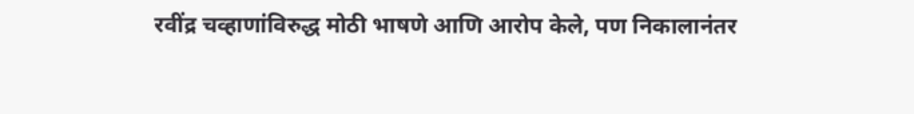रवींद्र चव्हाणांविरुद्ध मोठी भाषणे आणि आरोप केले, पण निकालानंतर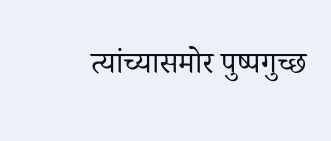त्यांच्यासमोर पुष्पगुच्छ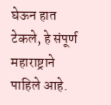घेऊन हात टेकले, हे संपूर्ण महाराष्ट्राने पाहिले आहे.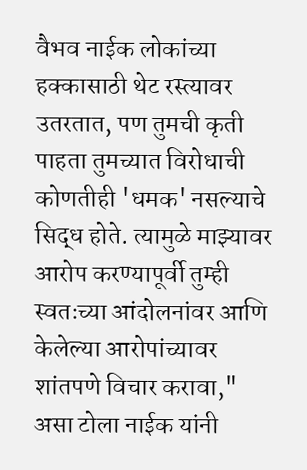वैभव नाईक लोकांच्या हक्कासाठी थेट रस्त्यावर उतरतात, पण तुमची कृती पाहता तुमच्यात विरोधाची कोणतीही 'धमक' नसल्याचे सिद्ध होते. त्यामुळे माझ्यावर आरोप करण्यापूर्वी तुम्ही स्वतःच्या आंदोलनांवर आणि केलेल्या आरोपांच्यावर शांतपणे विचार करावा," असा टोला नाईक यांनी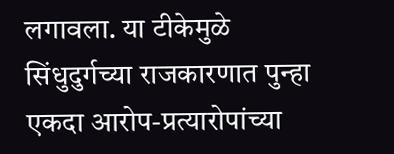लगावला. या टीकेमुळे सिंधुदुर्गच्या राजकारणात पुन्हा एकदा आरोप-प्रत्यारोपांच्या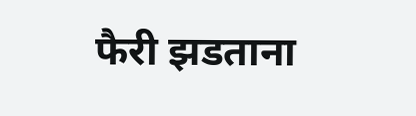फैरी झडताना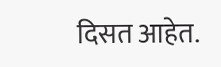दिसत आहेत.